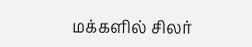மக்களில் சிலர்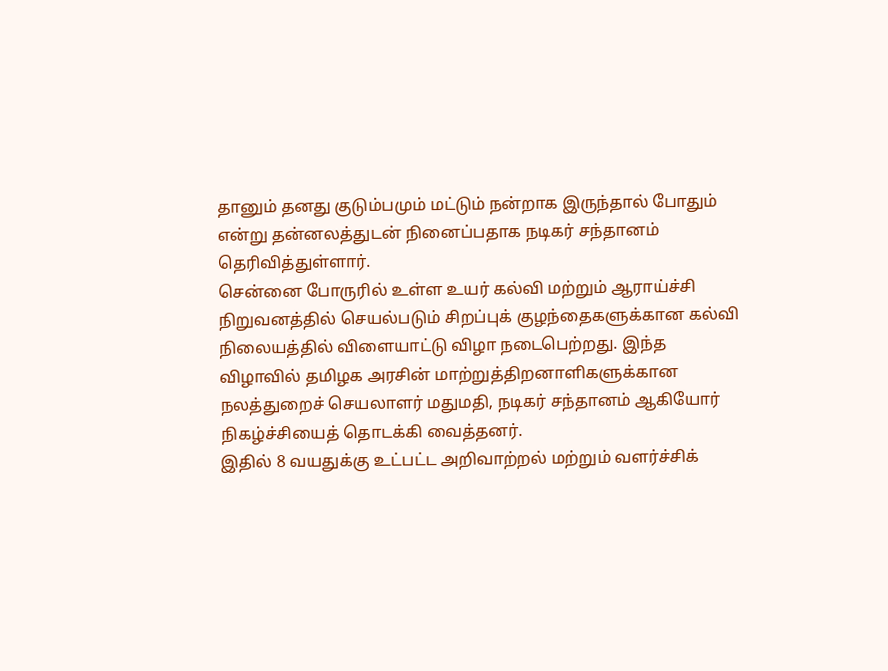தானும் தனது குடும்பமும் மட்டும் நன்றாக இருந்தால் போதும் என்று தன்னலத்துடன் நினைப்பதாக நடிகர் சந்தானம் தெரிவித்துள்ளார்.
சென்னை போருரில் உள்ள உயர் கல்வி மற்றும் ஆராய்ச்சி நிறுவனத்தில் செயல்படும் சிறப்புக் குழந்தைகளுக்கான கல்வி நிலையத்தில் விளையாட்டு விழா நடைபெற்றது. இந்த விழாவில் தமிழக அரசின் மாற்றுத்திறனாளிகளுக்கான நலத்துறைச் செயலாளர் மதுமதி, நடிகர் சந்தானம் ஆகியோர் நிகழ்ச்சியைத் தொடக்கி வைத்தனர்.
இதில் 8 வயதுக்கு உட்பட்ட அறிவாற்றல் மற்றும் வளர்ச்சிக்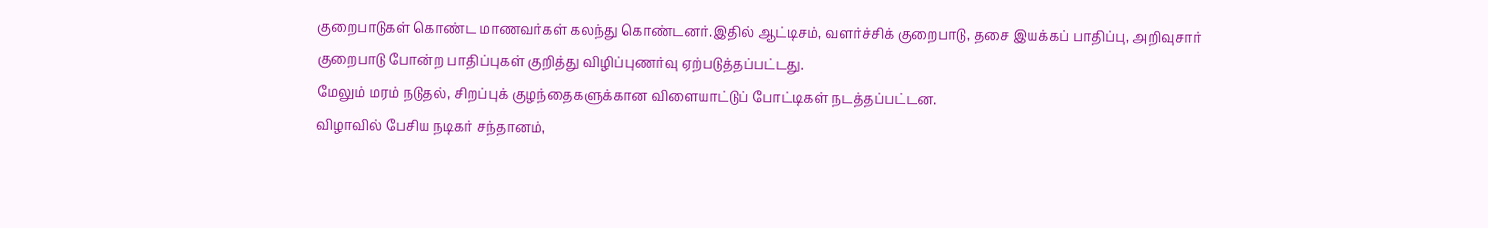குறைபாடுகள் கொண்ட மாணவர்கள் கலந்து கொண்டனர்.இதில் ஆட்டிசம், வளர்ச்சிக் குறைபாடு, தசை இயக்கப் பாதிப்பு, அறிவுசார் குறைபாடு போன்ற பாதிப்புகள் குறித்து விழிப்புணர்வு ஏற்படுத்தப்பட்டது.
மேலும் மரம் நடுதல், சிறப்புக் குழந்தைகளுக்கான விளையாட்டுப் போட்டிகள் நடத்தப்பட்டன.
விழாவில் பேசிய நடிகர் சந்தானம்,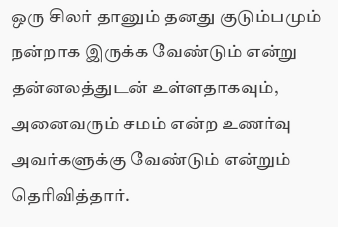ஒரு சிலர் தானும் தனது குடும்பமும் நன்றாக இருக்க வேண்டும் என்று தன்னலத்துடன் உள்ளதாகவும், அனைவரும் சமம் என்ற உணர்வு அவர்களுக்கு வேண்டும் என்றும் தெரிவித்தார்.